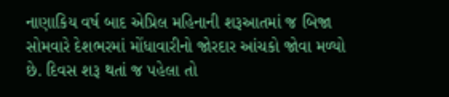નાણાકિય વર્ષ બાદ એપ્રિલ મહિનાની શરૂઆતમાં જ બિજા સોમવારે દેશભરમાં મોંધાવારીનો જોરદાર આંચકો જોવા મળ્યો છે. દિવસ શરૂ થતાં જ પહેલા તો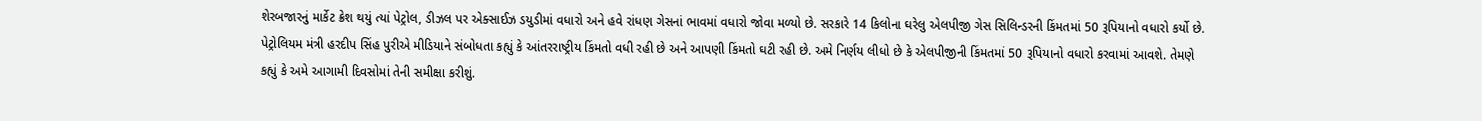શેરબજારનું માર્કેટ ક્રેશ થયું ત્યાં પેટ્રોલ, ડીઝલ પર એક્સાઈઝ ડયુડીમાં વધારો અને હવે રાંધણ ગેસનાં ભાવમાં વધારો જોવા મળ્યો છે. સરકારે 14 કિલોના ઘરેલુ એલપીજી ગેસ સિલિન્ડરની કિંમતમાં 50 રૂપિયાનો વધારો કર્યો છે.
પેટ્રોલિયમ મંત્રી હરદીપ સિંહ પુરીએ મીડિયાને સંબોધતા કહ્યું કે આંતરરાષ્ટ્રીય કિંમતો વધી રહી છે અને આપણી કિંમતો ઘટી રહી છે. અમે નિર્ણય લીધો છે કે એલપીજીની કિંમતમાં 50 રૂપિયાનો વધારો કરવામાં આવશે. તેમણે કહ્યું કે અમે આગામી દિવસોમાં તેની સમીક્ષા કરીશું.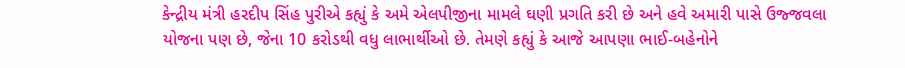કેન્દ્રીય મંત્રી હરદીપ સિંહ પુરીએ કહ્યું કે અમે એલપીજીના મામલે ઘણી પ્રગતિ કરી છે અને હવે અમારી પાસે ઉજ્જવલા યોજના પણ છે, જેના 10 કરોડથી વધુ લાભાર્થીઓ છે. તેમણે કહ્યું કે આજે આપણા ભાઈ-બહેનોને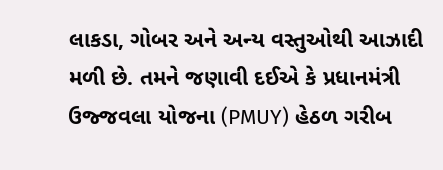લાકડા, ગોબર અને અન્ય વસ્તુઓથી આઝાદી મળી છે. તમને જણાવી દઈએ કે પ્રધાનમંત્રી ઉજ્જવલા યોજના (PMUY) હેઠળ ગરીબ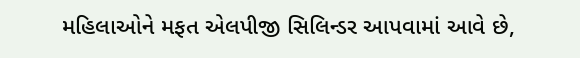મહિલાઓને મફત એલપીજી સિલિન્ડર આપવામાં આવે છે,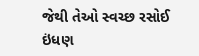જેથી તેઓ સ્વચ્છ રસોઈ ઇંધણ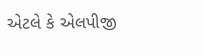એટલે કે એલપીજી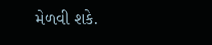મેળવી શકે.